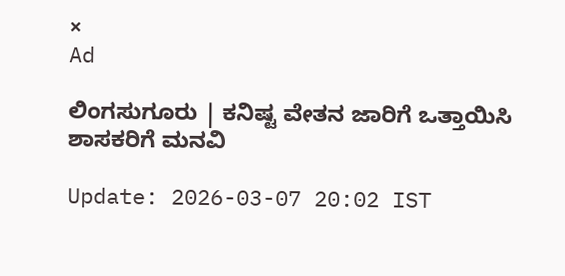×
Ad

ಲಿಂಗಸುಗೂರು | ಕನಿಷ್ಟ ವೇತನ ಜಾರಿಗೆ ಒತ್ತಾಯಿಸಿ ಶಾಸಕರಿಗೆ ಮನವಿ

Update: 2026-03-07 20:02 IST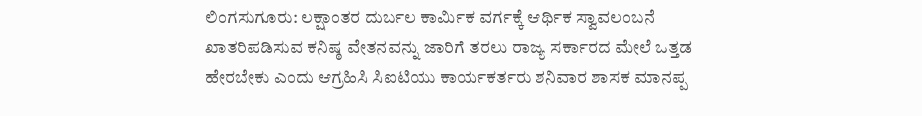ಲಿಂಗಸುಗೂರು: ಲಕ್ಷಾಂತರ ದುರ್ಬಲ ಕಾರ್ಮಿಕ ವರ್ಗಕ್ಕೆ ಆರ್ಥಿಕ ಸ್ವಾವಲಂಬನೆ ಖಾತರಿಪಡಿಸುವ ಕನಿಷ್ಠ ವೇತನವನ್ನು ಜಾರಿಗೆ ತರಲು ರಾಜ್ಯ ಸರ್ಕಾರದ ಮೇಲೆ ಒತ್ತಡ ಹೇರಬೇಕು ಎಂದು ಆಗ್ರಹಿಸಿ ಸಿಐಟಿಯು ಕಾರ್ಯಕರ್ತರು ಶನಿವಾರ ಶಾಸಕ ಮಾನಪ್ಪ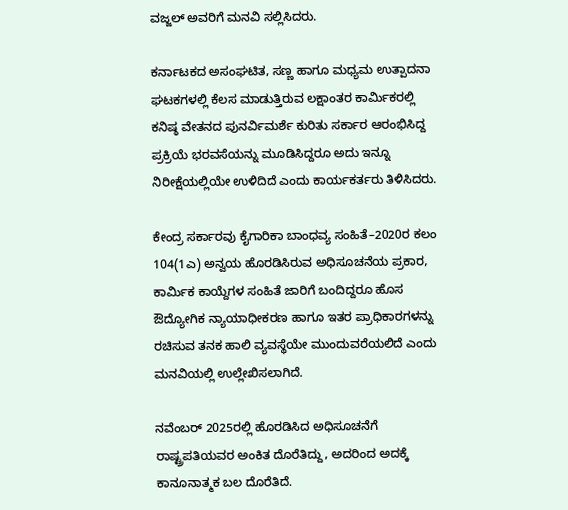ವಜ್ಜಲ್ ಅವರಿಗೆ ಮನವಿ ಸಲ್ಲಿಸಿದರು.

ಕರ್ನಾಟಕದ ಅಸಂಘಟಿತ, ಸಣ್ಣ ಹಾಗೂ ಮಧ್ಯಮ ಉತ್ಪಾದನಾ ಘಟಕಗಳಲ್ಲಿ ಕೆಲಸ ಮಾಡುತ್ತಿರುವ ಲಕ್ಷಾಂತರ ಕಾರ್ಮಿಕರಲ್ಲಿ ಕನಿಷ್ಠ ವೇತನದ ಪುನರ್ವಿಮರ್ಶೆ ಕುರಿತು ಸರ್ಕಾರ ಆರಂಭಿಸಿದ್ದ ಪ್ರಕ್ರಿಯೆ ಭರವಸೆಯನ್ನು ಮೂಡಿಸಿದ್ದರೂ ಅದು ಇನ್ನೂ ನಿರೀಕ್ಷೆಯಲ್ಲಿಯೇ ಉಳಿದಿದೆ ಎಂದು ಕಾರ್ಯಕರ್ತರು ತಿಳಿಸಿದರು.

ಕೇಂದ್ರ ಸರ್ಕಾರವು ಕೈಗಾರಿಕಾ ಬಾಂಧವ್ಯ ಸಂಹಿತೆ–2020ರ ಕಲಂ 104(1ಎ) ಅನ್ವಯ ಹೊರಡಿಸಿರುವ ಅಧಿಸೂಚನೆಯ ಪ್ರಕಾರ, ಕಾರ್ಮಿಕ ಕಾಯ್ದೆಗಳ ಸಂಹಿತೆ ಜಾರಿಗೆ ಬಂದಿದ್ದರೂ ಹೊಸ ಔದ್ಯೋಗಿಕ ನ್ಯಾಯಾಧೀಕರಣ ಹಾಗೂ ಇತರ ಪ್ರಾಧಿಕಾರಗಳನ್ನು ರಚಿಸುವ ತನಕ ಹಾಲಿ ವ್ಯವಸ್ಥೆಯೇ ಮುಂದುವರೆಯಲಿದೆ ಎಂದು ಮನವಿಯಲ್ಲಿ ಉಲ್ಲೇಖಿಸಲಾಗಿದೆ.

ನವೆಂಬರ್ 2025ರಲ್ಲಿ ಹೊರಡಿಸಿದ ಅಧಿಸೂಚನೆಗೆ ರಾಷ್ಟ್ರಪತಿಯವರ ಅಂಕಿತ ದೊರೆತಿದ್ದು, ಅದರಿಂದ ಅದಕ್ಕೆ ಕಾನೂನಾತ್ಮಕ ಬಲ ದೊರೆತಿದೆ.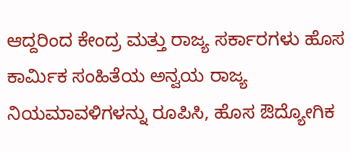ಆದ್ದರಿಂದ ಕೇಂದ್ರ ಮತ್ತು ರಾಜ್ಯ ಸರ್ಕಾರಗಳು ಹೊಸ ಕಾರ್ಮಿಕ ಸಂಹಿತೆಯ ಅನ್ವಯ ರಾಜ್ಯ ನಿಯಮಾವಳಿಗಳನ್ನು ರೂಪಿಸಿ, ಹೊಸ ಔದ್ಯೋಗಿಕ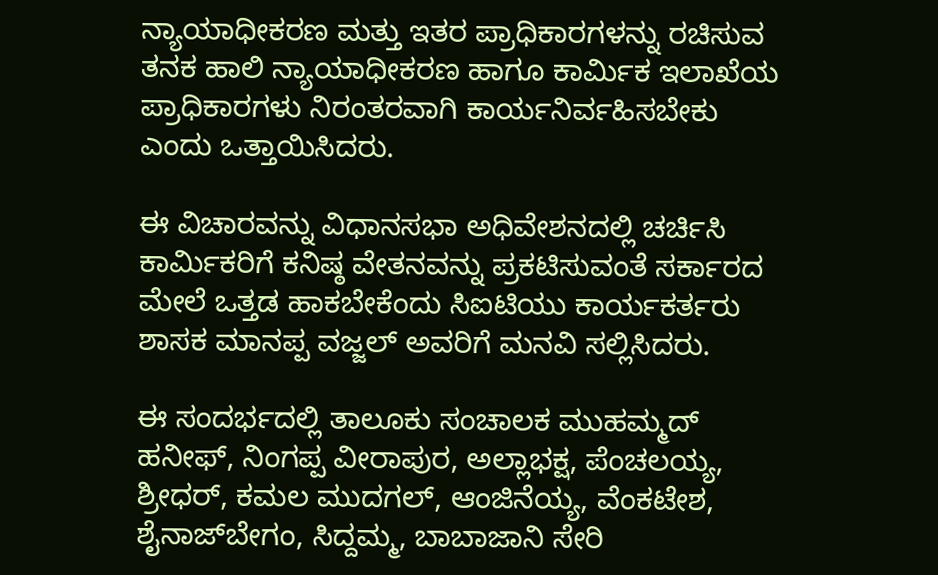ನ್ಯಾಯಾಧೀಕರಣ ಮತ್ತು ಇತರ ಪ್ರಾಧಿಕಾರಗಳನ್ನು ರಚಿಸುವ ತನಕ ಹಾಲಿ ನ್ಯಾಯಾಧೀಕರಣ ಹಾಗೂ ಕಾರ್ಮಿಕ ಇಲಾಖೆಯ ಪ್ರಾಧಿಕಾರಗಳು ನಿರಂತರವಾಗಿ ಕಾರ್ಯನಿರ್ವಹಿಸಬೇಕು ಎಂದು ಒತ್ತಾಯಿಸಿದರು.

ಈ ವಿಚಾರವನ್ನು ವಿಧಾನಸಭಾ ಅಧಿವೇಶನದಲ್ಲಿ ಚರ್ಚಿಸಿ ಕಾರ್ಮಿಕರಿಗೆ ಕನಿಷ್ಠ ವೇತನವನ್ನು ಪ್ರಕಟಿಸುವಂತೆ ಸರ್ಕಾರದ ಮೇಲೆ ಒತ್ತಡ ಹಾಕಬೇಕೆಂದು ಸಿಐಟಿಯು ಕಾರ್ಯಕರ್ತರು ಶಾಸಕ ಮಾನಪ್ಪ ವಜ್ಜಲ್ ಅವರಿಗೆ ಮನವಿ ಸಲ್ಲಿಸಿದರು.

ಈ ಸಂದರ್ಭದಲ್ಲಿ ತಾಲೂಕು ಸಂಚಾಲಕ ಮುಹಮ್ಮದ್‌ ಹನೀಫ್, ನಿಂಗಪ್ಪ ವೀರಾಪುರ, ಅಲ್ಲಾಭಕ್ಷ, ಪೆಂಚಲಯ್ಯ, ಶ್ರೀಧರ್, ಕಮಲ ಮುದಗಲ್, ಆಂಜಿನೆಯ್ಯ, ವೆಂಕಟೇಶ, ಶೈನಾಜ್‍ಬೇಗಂ, ಸಿದ್ದಮ್ಮ, ಬಾಬಾಜಾನಿ ಸೇರಿ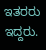ಇತರರು ಇದ್ದರು.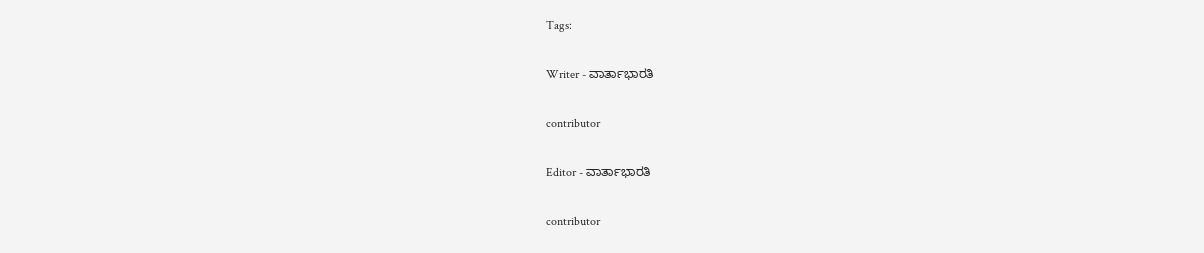Tags:

Writer - ವಾರ್ತಾಭಾರತಿ

contributor

Editor - ವಾರ್ತಾಭಾರತಿ

contributor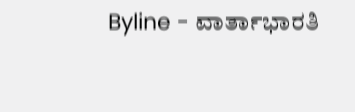Byline - ವಾರ್ತಾಭಾರತಿ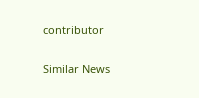contributor

Similar News